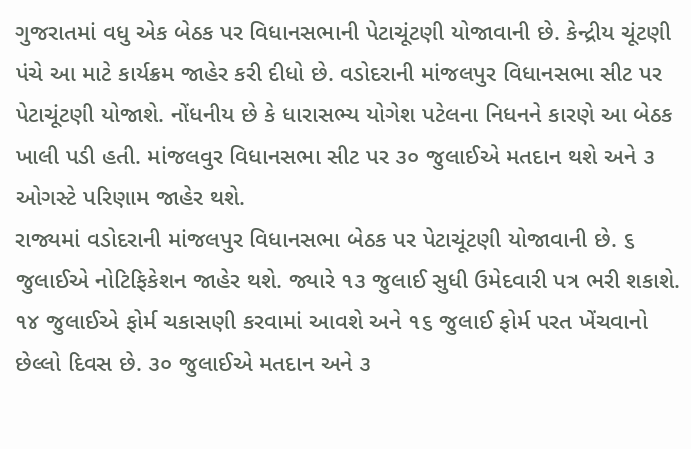ગુજરાતમાં વધુ એક બેઠક પર વિધાનસભાની પેટાચૂંટણી યોજાવાની છે. કેન્દ્રીય ચૂંટણી પંચે આ માટે કાર્યક્રમ જાહેર કરી દીધો છે. વડોદરાની માંજલપુર વિધાનસભા સીટ પર પેટાચૂંટણી યોજાશે. નોંધનીય છે કે ધારાસભ્ય યોગેશ પટેલના નિધનને કારણે આ બેઠક ખાલી પડી હતી. માંજલવુર વિધાનસભા સીટ પર ૩૦ જુલાઈએ મતદાન થશે અને ૩ ઓગસ્ટે પરિણામ જાહેર થશે.
રાજ્યમાં વડોદરાની માંજલપુર વિધાનસભા બેઠક પર પેટાચૂંટણી યોજાવાની છે. ૬ જુલાઈએ નોટિફિકેશન જાહેર થશે. જ્યારે ૧૩ જુલાઈ સુધી ઉમેદવારી પત્ર ભરી શકાશે. ૧૪ જુલાઈએ ફોર્મ ચકાસણી કરવામાં આવશે અને ૧૬ જુલાઈ ફોર્મ પરત ખેંચવાનો છેલ્લો દિવસ છે. ૩૦ જુલાઈએ મતદાન અને ૩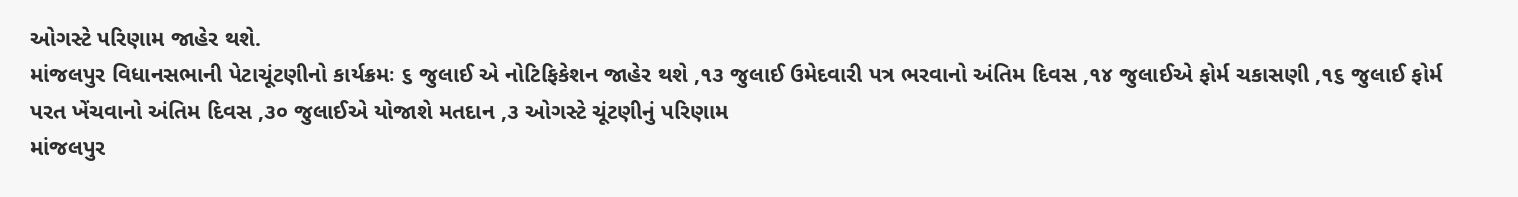ઓગસ્ટે પરિણામ જાહેર થશે.
માંજલપુર વિધાનસભાની પેટાચૂંટણીનો કાર્યક્રમઃ ૬ જુલાઈ એ નોટિફિકેશન જાહેર થશે ,૧૩ જુલાઈ ઉમેદવારી પત્ર ભરવાનો અંતિમ દિવસ ,૧૪ જુલાઈએ ફોર્મ ચકાસણી ,૧૬ જુલાઈ ફોર્મ પરત ખેંચવાનો અંતિમ દિવસ ,૩૦ જુલાઈએ યોજાશે મતદાન ,૩ ઓગસ્ટે ચૂંટણીનું પરિણામ
માંજલપુર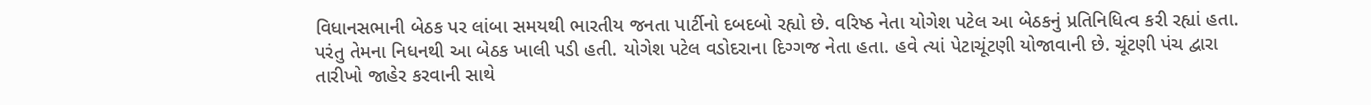વિધાનસભાની બેઠક પર લાંબા સમયથી ભારતીય જનતા પાર્ટીનો દબદબો રહ્યો છે. વરિષ્ઠ નેતા યોગેશ પટેલ આ બેઠકનું પ્રતિનિધિત્વ કરી રહ્યાં હતા. પરંતુ તેમના નિધનથી આ બેઠક ખાલી પડી હતી. યોગેશ પટેલ વડોદરાના દિગ્ગજ નેતા હતા. હવે ત્યાં પેટાચૂંટણી યોજાવાની છે. ચૂંટણી પંચ દ્વારા તારીખો જાહેર કરવાની સાથે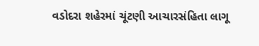વડોદરા શહેરમાં ચૂંટણી આચારસંહિતા લાગૂ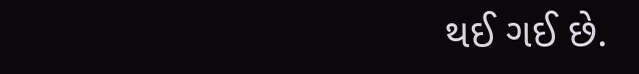થઈ ગઈ છે.